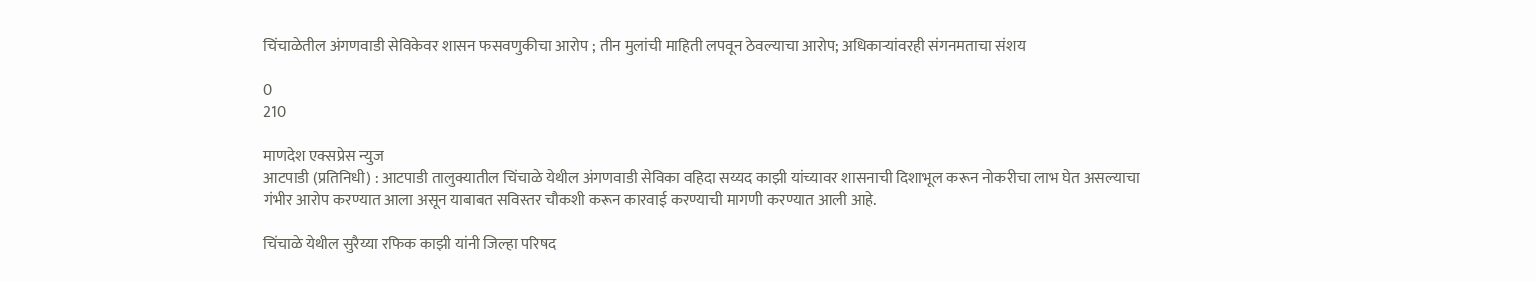चिंचाळेतील अंगणवाडी सेविकेवर शासन फसवणुकीचा आरोप ; तीन मुलांची माहिती लपवून ठेवल्याचा आरोप; अधिकाऱ्यांवरही संगनमताचा संशय

0
210

माणदेश एक्सप्रेस न्युज
आटपाडी (प्रतिनिधी) : आटपाडी तालुक्यातील चिंचाळे येथील अंगणवाडी सेविका वहिदा सय्यद काझी यांच्यावर शासनाची दिशाभूल करून नोकरीचा लाभ घेत असल्याचा गंभीर आरोप करण्यात आला असून याबाबत सविस्तर चौकशी करून कारवाई करण्याची मागणी करण्यात आली आहे.

चिंचाळे येथील सुरैय्या रफिक काझी यांनी जिल्हा परिषद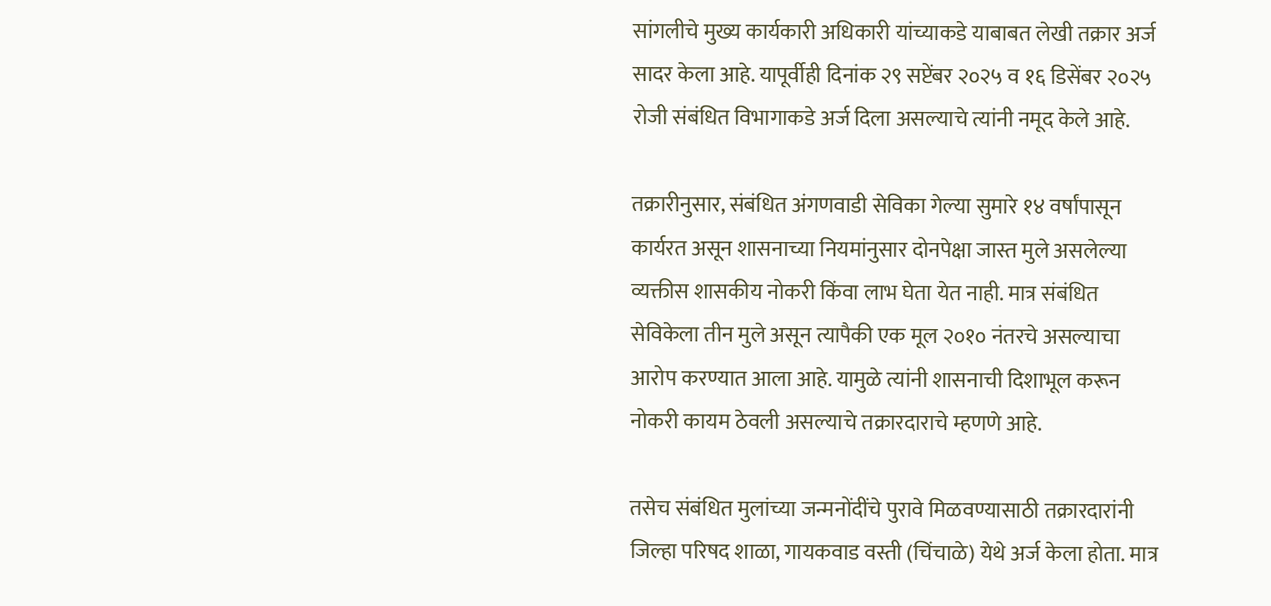सांगलीचे मुख्य कार्यकारी अधिकारी यांच्याकडे याबाबत लेखी तक्रार अर्ज सादर केला आहे. यापूर्वीही दिनांक २९ सप्टेंबर २०२५ व १६ डिसेंबर २०२५ रोजी संबंधित विभागाकडे अर्ज दिला असल्याचे त्यांनी नमूद केले आहे.

तक्रारीनुसार, संबंधित अंगणवाडी सेविका गेल्या सुमारे १४ वर्षांपासून कार्यरत असून शासनाच्या नियमांनुसार दोनपेक्षा जास्त मुले असलेल्या व्यक्तीस शासकीय नोकरी किंवा लाभ घेता येत नाही. मात्र संबंधित सेविकेला तीन मुले असून त्यापैकी एक मूल २०१० नंतरचे असल्याचा आरोप करण्यात आला आहे. यामुळे त्यांनी शासनाची दिशाभूल करून नोकरी कायम ठेवली असल्याचे तक्रारदाराचे म्हणणे आहे.

तसेच संबंधित मुलांच्या जन्मनोंदींचे पुरावे मिळवण्यासाठी तक्रारदारांनी जिल्हा परिषद शाळा, गायकवाड वस्ती (चिंचाळे) येथे अर्ज केला होता. मात्र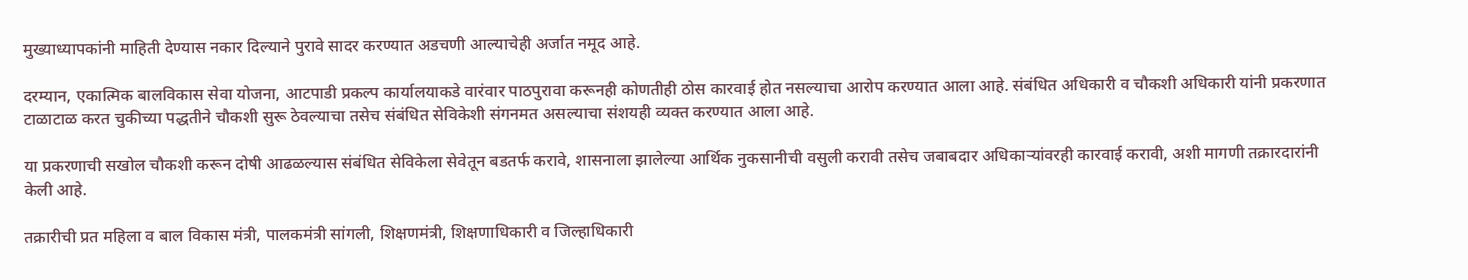मुख्याध्यापकांनी माहिती देण्यास नकार दिल्याने पुरावे सादर करण्यात अडचणी आल्याचेही अर्जात नमूद आहे.

दरम्यान, एकात्मिक बालविकास सेवा योजना, आटपाडी प्रकल्प कार्यालयाकडे वारंवार पाठपुरावा करूनही कोणतीही ठोस कारवाई होत नसल्याचा आरोप करण्यात आला आहे. संबंधित अधिकारी व चौकशी अधिकारी यांनी प्रकरणात टाळाटाळ करत चुकीच्या पद्धतीने चौकशी सुरू ठेवल्याचा तसेच संबंधित सेविकेशी संगनमत असल्याचा संशयही व्यक्त करण्यात आला आहे.

या प्रकरणाची सखोल चौकशी करून दोषी आढळल्यास संबंधित सेविकेला सेवेतून बडतर्फ करावे, शासनाला झालेल्या आर्थिक नुकसानीची वसुली करावी तसेच जबाबदार अधिकाऱ्यांवरही कारवाई करावी, अशी मागणी तक्रारदारांनी केली आहे.

तक्रारीची प्रत महिला व बाल विकास मंत्री, पालकमंत्री सांगली, शिक्षणमंत्री, शिक्षणाधिकारी व जिल्हाधिकारी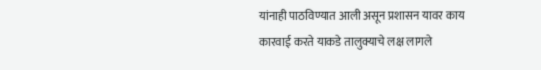यांनाही पाठविण्यात आली असून प्रशासन यावर काय कारवाई करते याकडे तालुक्याचे लक्ष लागले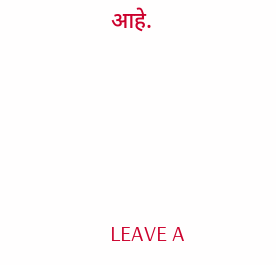आहे.




LEAVE A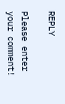REPLY

Please enter your comment!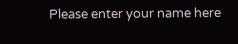Please enter your name here